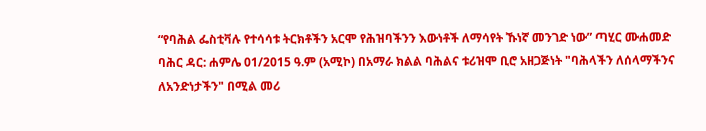“የባሕል ፌስቲቫሉ የተሳሳቱ ትርክቶችን አርሞ የሕዝባችንን እውነቶች ለማሳየት ኹነኛ መንገድ ነው” ጣሂር ሙሐመድ
ባሕር ዳር: ሐምሌ 01/2015 ዓ.ም (አሚኮ) በአማራ ክልል ባሕልና ቱሪዝሞ ቢሮ አዘጋጅነት "ባሕላችን ለሰላማችንና ለአንድነታችን" በሚል መሪ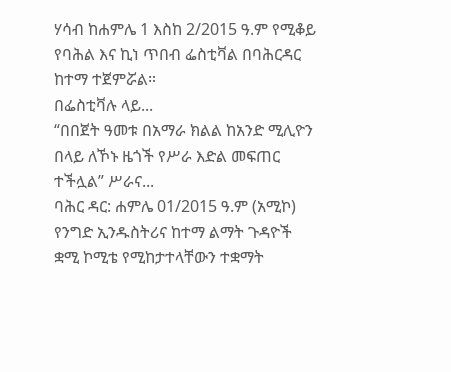ሃሳብ ከሐምሌ 1 እስከ 2/2015 ዓ.ም የሚቆይ የባሕል እና ኪነ ጥበብ ፌስቲቫል በባሕርዳር ከተማ ተጀምሯል።
በፌስቲቫሉ ላይ...
“በበጀት ዓመቱ በአማራ ክልል ከአንድ ሚሊዮን በላይ ለኾኑ ዜጎች የሥራ እድል መፍጠር ተችሏል” ሥራና...
ባሕር ዳር: ሐምሌ 01/2015 ዓ.ም (አሚኮ) የንግድ ኢንዱስትሪና ከተማ ልማት ጉዳዮች ቋሚ ኮሚቴ የሚከታተላቸውን ተቋማት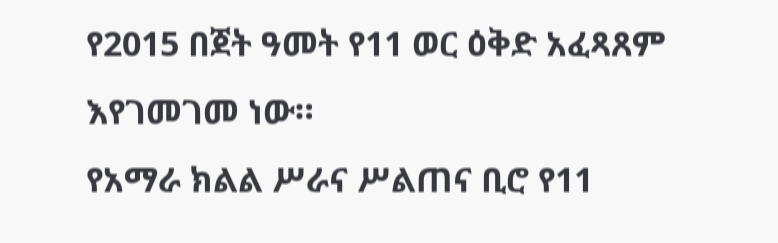የ2015 በጀት ዓመት የ11 ወር ዕቅድ አፈጻጸም እየገመገመ ነው።
የአማራ ክልል ሥራና ሥልጠና ቢሮ የ11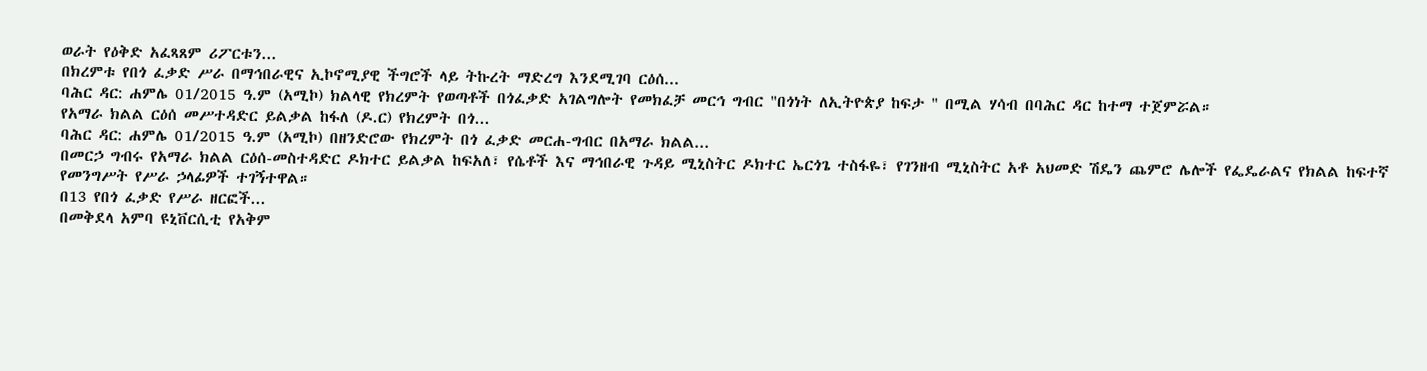ወራት የዕቅድ አፈጻጸም ሪፖርቱን...
በክረምቱ የበጎ ፈቃድ ሥራ በማኅበራዊና ኢኮኖሚያዊ ችግሮች ላይ ትኩረት ማድረግ እንደሚገባ ርዕሰ...
ባሕር ዳር: ሐምሌ 01/2015 ዓ.ም (አሚኮ) ክልላዊ የክረምት የወጣቶች በጎፈቃድ አገልግሎት የመክፈቻ መርኅ ግብር "በጎነት ለኢትዮጵያ ከፍታ " በሚል ሃሳብ በባሕር ዳር ከተማ ተጀምሯል።
የአማራ ክልል ርዕሰ መሥተዳድር ይልቃል ከፋለ (ዶ.ር) የክረምት በጎ...
ባሕር ዳር: ሐምሌ 01/2015 ዓ.ም (አሚኮ) በዘንድሮው የክረምት በጎ ፈቃድ መርሐ-ግብር በአማራ ክልል...
በመርኃ ግብሩ የአማራ ክልል ርዕሰ-መስተዳድር ዶክተር ይልቃል ከፍአለ፣ የሴቶች እና ማኅበራዊ ጉዳይ ሚኒስትር ዶክተር ኤርጎጌ ተስፋዬ፣ የገንዘብ ሚኒስትር አቶ አህመድ ሽዴን ጨምሮ ሌሎች የፌዴራልና የክልል ከፍተኛ የመንግሥት የሥራ ኃላፊዎች ተገኝተዋል።
በ13 የበጎ ፈቃድ የሥራ ዘርፎች...
በመቅደላ አምባ ዩኒቨርሲቲ የአቅም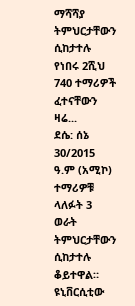ማሻሻያ ትምህርታቸውን ሲከታተሉ የነበሩ 2ሺህ 740 ተማሪዎች ፈተናቸውን ዛሬ...
ደሴ: ሰኔ 30/2015 ዓ.ም (አሚኮ) ተማሪዎቹ ላለፉት 3 ወራት ትምህርታቸውን ሲከታተሉ ቆይተዋል። ዩኒቨርሲቲው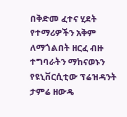በቅድመ ፈተና ሂደት የተማሪዎችን አቅም ለማጎልበት ዘርፈ ብዙ ተግባራትን ማከናወኑን የዩኒቨርሲቲው ፕሬዝዳንት ታምሬ ዘውዴ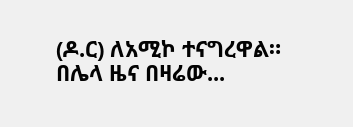(ዶ.ር) ለአሚኮ ተናግረዋል።
በሌላ ዜና በዛሬው...